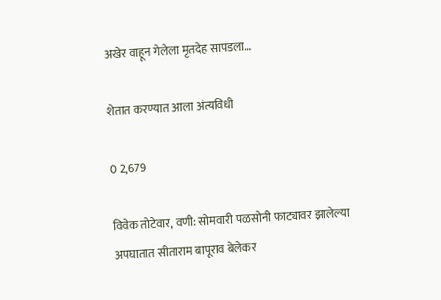अखेर वाहून गेलेला मृतदेह सापडला…

शेतात करण्यात आला अंत्यविधी

0 2,679

विवेक तोटेवार, वणी: सोमवारी पळसोनी फाट्यावर झालेल्या अपघातात सीताराम बापूराव बेलेकर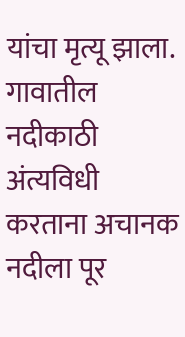यांचा मृत्यू झाला. गावातील नदीकाठी अंत्यविधी करताना अचानक नदीला पूर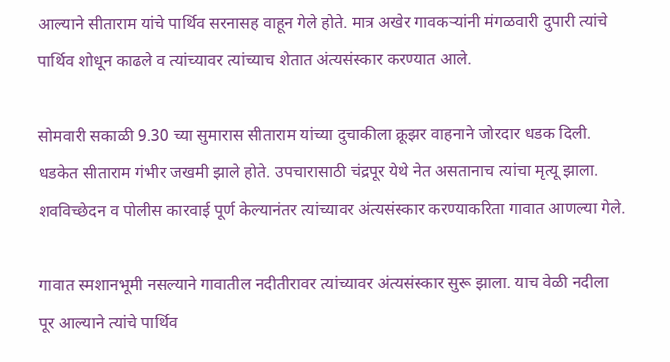आल्याने सीताराम यांचे पार्थिव सरनासह वाहून गेले होते. मात्र अखेर गावकऱ्यांनी मंगळवारी दुपारी त्यांचे पार्थिव शोधून काढले व त्यांच्यावर त्यांच्याच शेतात अंत्यसंस्कार करण्यात आले.

सोमवारी सकाळी 9.30 च्या सुमारास सीताराम यांच्या दुचाकीला क्रूझर वाहनाने जोरदार धडक दिली. धडकेत सीताराम गंभीर जखमी झाले होते. उपचारासाठी चंद्रपूर येथे नेत असतानाच त्यांचा मृत्यू झाला. शवविच्छेदन व पोलीस कारवाई पूर्ण केल्यानंतर त्यांच्यावर अंत्यसंस्कार करण्याकरिता गावात आणल्या गेले.

गावात स्मशानभूमी नसल्याने गावातील नदीतीरावर त्यांच्यावर अंत्यसंस्कार सुरू झाला. याच वेळी नदीला पूर आल्याने त्यांचे पार्थिव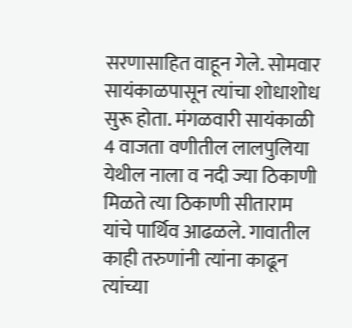सरणासाहित वाहून गेले. सोमवार सायंकाळपासून त्यांचा शोधाशोध सुरू होता. मंगळवारी सायंकाळी 4 वाजता वणीतील लालपुलिया येथील नाला व नदी ज्या ठिकाणी मिळते त्या ठिकाणी सीताराम यांचे पार्थिव आढळले. गावातील काही तरुणांनी त्यांना काढून त्यांच्या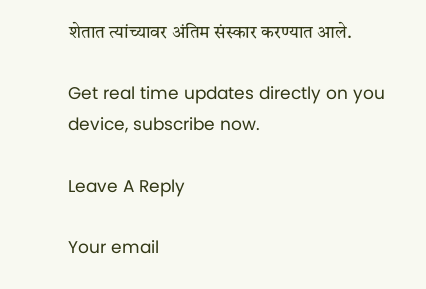शेतात त्यांच्यावर अंतिम संस्कार करण्यात आले.

Get real time updates directly on you device, subscribe now.

Leave A Reply

Your email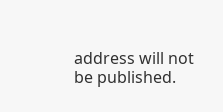address will not be published.